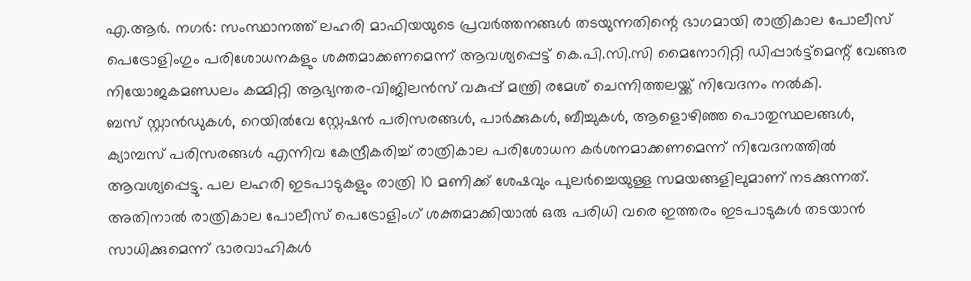എ.ആർ. നഗർ: സംസ്ഥാനത്ത് ലഹരി മാഫിയയുടെ പ്രവർത്തനങ്ങൾ തടയുന്നതിന്റെ ഭാഗമായി രാത്രികാല പോലീസ് പെട്രോളിംഗും പരിശോധനകളും ശക്തമാക്കണമെന്ന് ആവശ്യപ്പെട്ട് കെ.പി.സി.സി മൈനോറിറ്റി ഡിപ്പാർട്ട്മെന്റ് വേങ്ങര നിയോജകമണ്ഡലം കമ്മിറ്റി ആഭ്യന്തര-വിജിലൻസ് വകുപ്പ് മന്ത്രി രമേശ് ചെന്നിത്തലയ്ക്ക് നിവേദനം നൽകി.
ബസ് സ്റ്റാൻഡുകൾ, റെയിൽവേ സ്റ്റേഷൻ പരിസരങ്ങൾ, പാർക്കുകൾ, ബീച്ചുകൾ, ആളൊഴിഞ്ഞ പൊതുസ്ഥലങ്ങൾ, ക്യാമ്പസ് പരിസരങ്ങൾ എന്നിവ കേന്ദ്രീകരിച്ച് രാത്രികാല പരിശോധന കർശനമാക്കണമെന്ന് നിവേദനത്തിൽ ആവശ്യപ്പെട്ടു. പല ലഹരി ഇടപാടുകളും രാത്രി 10 മണിക്ക് ശേഷവും പുലർച്ചെയുള്ള സമയങ്ങളിലുമാണ് നടക്കുന്നത്. അതിനാൽ രാത്രികാല പോലീസ് പെട്രോളിംഗ് ശക്തമാക്കിയാൽ ഒരു പരിധി വരെ ഇത്തരം ഇടപാടുകൾ തടയാൻ സാധിക്കുമെന്ന് ഭാരവാഹികൾ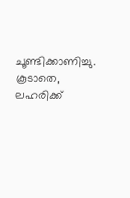ചൂണ്ടിക്കാണിച്ചു.
കൂടാതെ, ലഹരിക്ക്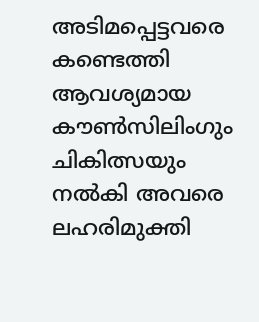അടിമപ്പെട്ടവരെ കണ്ടെത്തി ആവശ്യമായ കൗൺസിലിംഗും ചികിത്സയും നൽകി അവരെ ലഹരിമുക്തി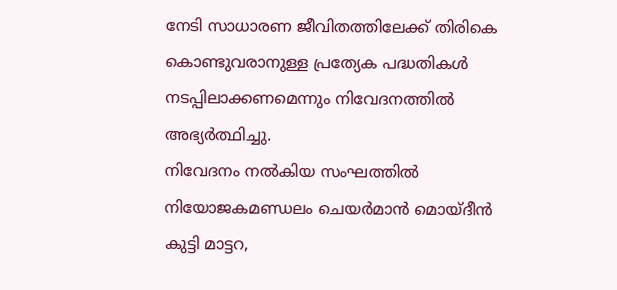നേടി സാധാരണ ജീവിതത്തിലേക്ക് തിരികെ കൊണ്ടുവരാനുള്ള പ്രത്യേക പദ്ധതികൾ നടപ്പിലാക്കണമെന്നും നിവേദനത്തിൽ അഭ്യർത്ഥിച്ചു.
നിവേദനം നൽകിയ സംഘത്തിൽ നിയോജകമണ്ഡലം ചെയർമാൻ മൊയ്ദീൻ കുട്ടി മാട്ടറ,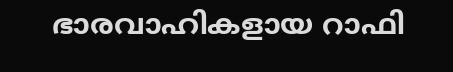ഭാരവാഹികളായ റാഫി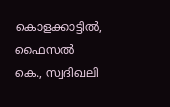കൊളക്കാട്ടിൽ, ഫൈസൽ കെ., സ്വദിഖലി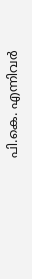പി.കെ. എന്നിവർ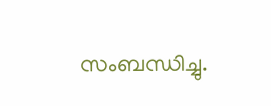സംബന്ധിച്ചു.